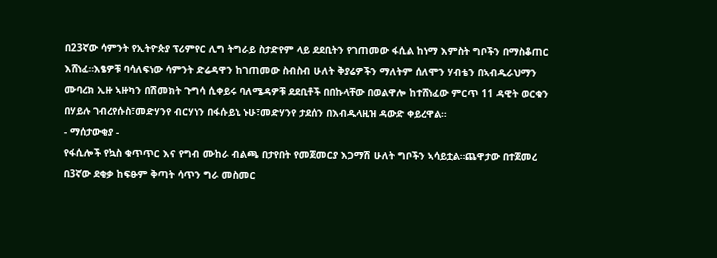በ23ኛው ሳምንት የኢትዮጵያ ፕሪምየር ሊግ ትግራይ ስታድየም ላይ ደደቢትን የገጠመው ፋሲል ከነማ እምስት ግቦችን በማስቆጠር እሸነፈ።እፄዎቹ ባሳለፍነው ሳምንት ድሬዳዋን ከገጠመው ስብስብ ሁለት ቅያሬዎችን ማለትም ሰለሞን ሃብቴን በኣብዱራህማን ሙባረክ ኢዙ ኣዙካን በሽመክት ጉግሳ ሲቀይሩ ባለሜዳዎቹ ደደቢቶች በበኩላቸው በወልዋሎ ከተሸነፈው ምርጥ 11 ዳዊት ወርቁን በሃይሉ ገብረየሱስ፣መድሃንየ ብርሃነን በፋሱይኒ ኑሁ፣መድሃንየ ታደሰን በእብዱላዚዝ ዳውድ ቀይረዋል።
- ማሰታውቂያ -
የፋሲሎች የኳስ ቁጥጥር እና የግብ ሙከራ ብልጫ በታየበት የመጀመርያ እጋማሽ ሁለት ግቦችን ኣሳይቷል።ጨዋታው በተጀመረ በ3ኛው ደቂቃ ከፍፁም ቅጣት ሳጥን ግራ መስመር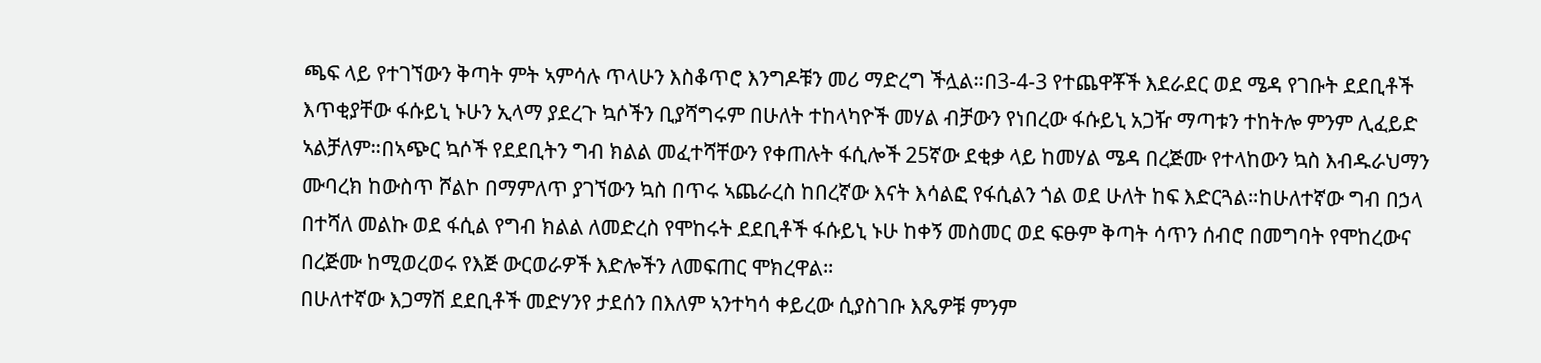ጫፍ ላይ የተገኘውን ቅጣት ምት ኣምሳሉ ጥላሁን እስቆጥሮ እንግዶቹን መሪ ማድረግ ችሏል።በ3-4-3 የተጨዋቾች እደራደር ወደ ሜዳ የገቡት ደደቢቶች እጥቂያቸው ፋሱይኒ ኑሁን ኢላማ ያደረጉ ኳሶችን ቢያሻግሩም በሁለት ተከላካዮች መሃል ብቻውን የነበረው ፋሱይኒ አጋዥ ማጣቱን ተከትሎ ምንም ሊፈይድ ኣልቻለም።በኣጭር ኳሶች የደደቢትን ግብ ክልል መፈተሻቸውን የቀጠሉት ፋሲሎች 25ኛው ደቂቃ ላይ ከመሃል ሜዳ በረጅሙ የተላከውን ኳስ እብዱራህማን ሙባረክ ከውስጥ ሾልኮ በማምለጥ ያገኘውን ኳስ በጥሩ ኣጨራረስ ከበረኛው እናት እሳልፎ የፋሲልን ጎል ወደ ሁለት ከፍ እድርጓል።ከሁለተኛው ግብ በኃላ በተሻለ መልኩ ወደ ፋሲል የግብ ክልል ለመድረስ የሞከሩት ደደቢቶች ፋሱይኒ ኑሁ ከቀኝ መስመር ወደ ፍፁም ቅጣት ሳጥን ሰብሮ በመግባት የሞከረውና በረጅሙ ከሚወረወሩ የእጅ ውርወራዎች እድሎችን ለመፍጠር ሞክረዋል።
በሁለተኛው እጋማሽ ደደቢቶች መድሃንየ ታደሰን በእለም ኣንተካሳ ቀይረው ሲያስገቡ እጼዎቹ ምንም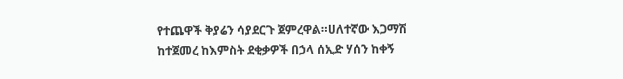የተጨዋች ቅያሬን ሳያደርጉ ጀምረዋል።ሀለተኛው እጋማሽ ከተጀመረ ከእምስት ደቂቃዎች በኃላ ሰኢድ ሃሰን ከቀኝ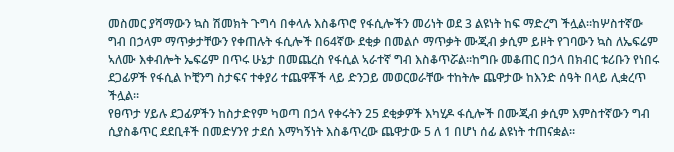መስመር ያሻማውን ኳስ ሽመክት ጉግሳ በቀላሉ እስቆጥሮ የፋሲሎችን መሪነት ወደ 3 ልዩነት ከፍ ማድረግ ችሏል።ከሦስተኛው ግብ በኃላም ማጥቃታቸውን የቀጠሉት ፋሲሎች በ64ኛው ደቂቃ በመልሶ ማጥቃት ሙጂብ ቃሲም ይዞት የገባውን ኳስ ለኤፍሬም ኣለሙ እቀብሎት ኤፍሬም በጥሩ ሁኔታ በመጨረስ የፋሲል ኣራተኛ ግብ እስቆጥሯል።ከግቡ መቆጠር በኃላ በክብር ቱሪቡን የነበሩ ደጋፊዎች የፋሲል ኮቺንግ ስታፍና ተቀያሪ ተጨዋቾች ላይ ድንጋይ መወርወራቸው ተከትሎ ጨዋታው ከእንድ ሰዓት በላይ ሊቋረጥ ችሏል።
የፀጥታ ሃይሉ ደጋፊዎችን ከስታድየም ካወጣ በኃላ የቀሩትን 25 ደቂቃዎች እካሂዶ ፋሲሎች በሙጂብ ቃሲም እምስተኛውን ግብ ሲያስቆጥር ደደቢቶች በመድሃንየ ታደሰ እማካኝነት እስቆጥረው ጨዋታው 5 ለ 1 በሆነ ሰፊ ልዩነት ተጠናቋል።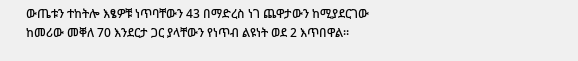ውጤቱን ተከትሎ እፄዎቹ ነጥባቸውን 43 በማድረስ ነገ ጨዋታውን ከሚያደርገው ከመሪው መቐለ 70 እንደርታ ጋር ያላቸውን የነጥብ ልዩነት ወደ 2 እጥበዋል።